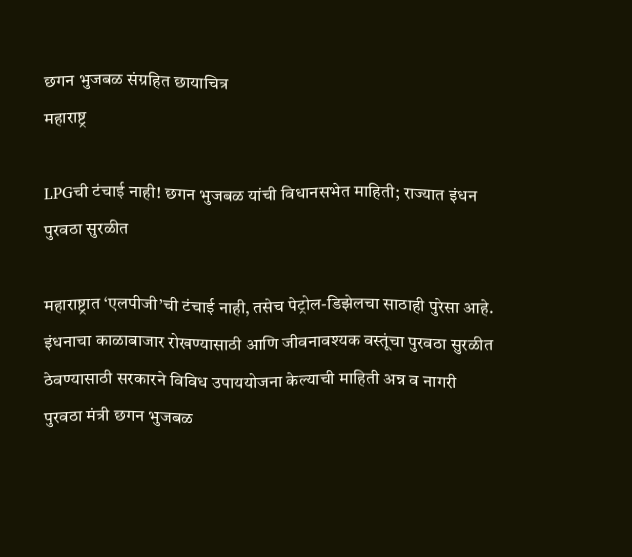छगन भुजबळ संग्रहित छायाचित्र
महाराष्ट्र

LPGची टंचाई नाही! छगन भुजबळ यांची विधानसभेत माहिती; राज्यात इंधन पुरवठा सुरळीत

महाराष्ट्रात ‘एलपीजी’ची टंचाई नाही, तसेच पेट्रोल-डिझेलचा साठाही पुरेसा आहे. इंधनाचा काळाबाजार रोखण्यासाठी आणि जीवनावश्यक वस्तूंचा पुरवठा सुरळीत ठेवण्यासाठी सरकारने विविध उपाययोजना केल्याची माहिती अन्न व नागरी पुरवठा मंत्री छगन भुजबळ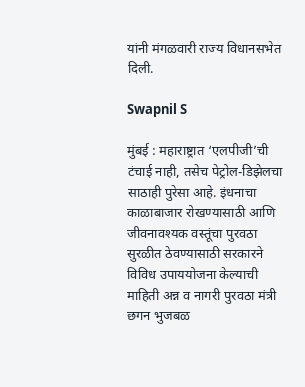यांनी मंगळवारी राज्य विधानसभेत दिली.

Swapnil S

मुंबई : महाराष्ट्रात ‘एलपीजी’ची टंचाई नाही, तसेच पेट्रोल-डिझेलचा साठाही पुरेसा आहे. इंधनाचा काळाबाजार रोखण्यासाठी आणि जीवनावश्यक वस्तूंचा पुरवठा सुरळीत ठेवण्यासाठी सरकारने विविध उपाययोजना केल्याची माहिती अन्न व नागरी पुरवठा मंत्री छगन भुजबळ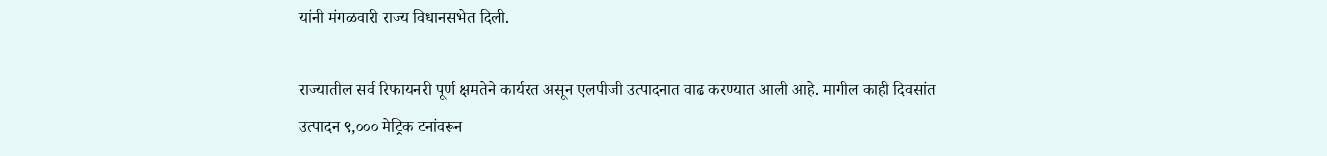यांनी मंगळवारी राज्य विधानसभेत दिली.

राज्यातील सर्व रिफायनरी पूर्ण क्षमतेने कार्यरत असून एलपीजी उत्पादनात वाढ करण्यात आली आहे. मागील काही दिवसांत उत्पादन ९,००० मेट्रिक टनांवरून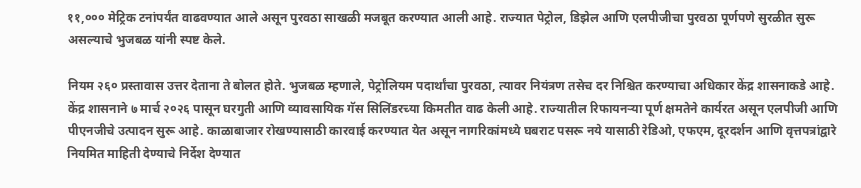११,००० मेट्रिक टनांपर्यंत वाढवण्यात आले असून पुरवठा साखळी मजबूत करण्यात आली आहे. राज्यात पेट्रोल, डिझेल आणि एलपीजीचा पुरवठा पूर्णपणे सुरळीत सुरू असल्याचे भुजबळ यांनी स्पष्ट केले.

नियम २६० प्रस्तावास उत्तर देताना ते बोलत होते. भुजबळ म्हणाले, पेट्रोलियम पदार्थांचा पुरवठा, त्यावर नियंत्रण तसेच दर निश्चित करण्याचा अधिकार केंद्र शासनाकडे आहे. केंद्र शासनाने ७ मार्च २०२६ पासून घरगुती आणि व्यावसायिक गॅस सिलिंडरच्या किमतीत वाढ केली आहे. राज्यातील रिफायनऱ्या पूर्ण क्षमतेने कार्यरत असून एलपीजी आणि पीएनजीचे उत्पादन सुरू आहे. काळाबाजार रोखण्यासाठी कारवाई करण्यात येत असून नागरिकांमध्ये घबराट पसरू नये यासाठी रेडिओ, एफएम, दूरदर्शन आणि वृत्तपत्रांद्वारे नियमित माहिती देण्याचे निर्देश देण्यात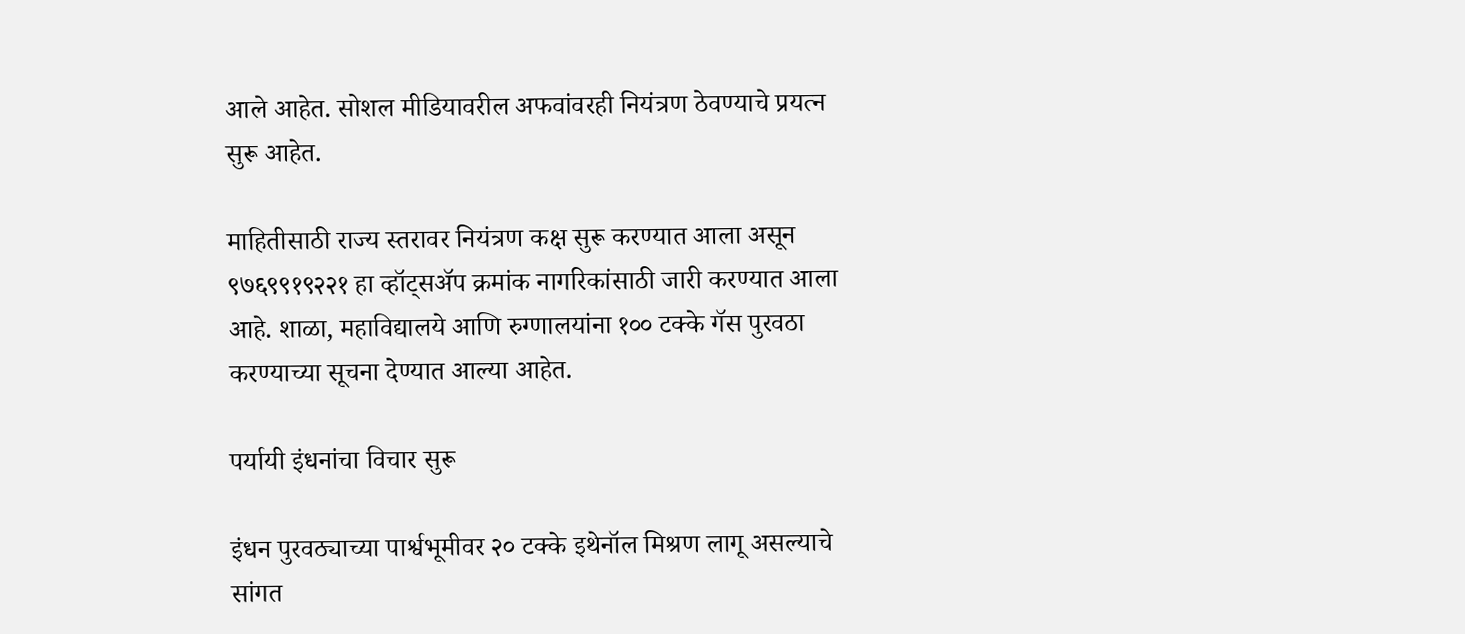आले आहेत. सोशल मीडियावरील अफवांवरही नियंत्रण ठेवण्याचे प्रयत्न सुरू आहेत.

माहितीसाठी राज्य स्तरावर नियंत्रण कक्ष सुरू करण्यात आला असून ९७६९९१९२२१ हा व्हॉट्सअ‍ॅप क्रमांक नागरिकांसाठी जारी करण्यात आला आहे. शाळा, महाविद्यालये आणि रुग्णालयांना १०० टक्के गॅस पुरवठा करण्याच्या सूचना देण्यात आल्या आहेत.

पर्यायी इंधनांचा विचार सुरू

इंधन पुरवठ्याच्या पार्श्वभूमीवर २० टक्के इथेनॉल मिश्रण लागू असल्याचे सांगत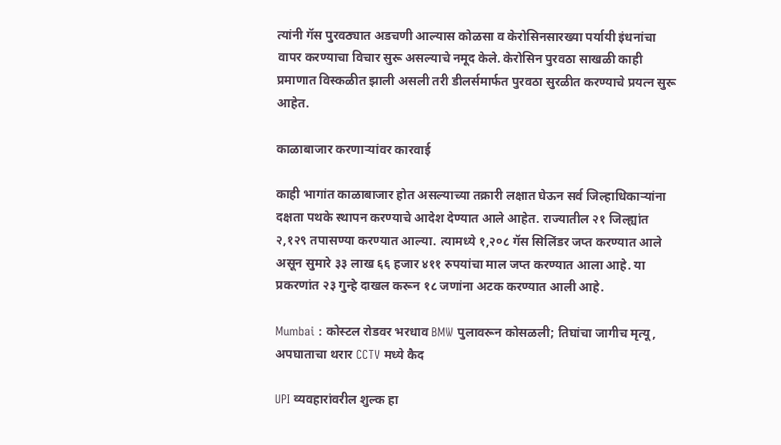त्यांनी गॅस पुरवठ्यात अडचणी आल्यास कोळसा व केरोसिनसारख्या पर्यायी इंधनांचा वापर करण्याचा विचार सुरू असल्याचे नमूद केले. केरोसिन पुरवठा साखळी काही प्रमाणात विस्कळीत झाली असली तरी डीलर्समार्फत पुरवठा सुरळीत करण्याचे प्रयत्न सुरू आहेत.

काळाबाजार करणाऱ्यांवर कारवाई

काही भागांत काळाबाजार होत असल्याच्या तक्रारी लक्षात घेऊन सर्व जिल्हाधिकाऱ्यांना दक्षता पथके स्थापन करण्याचे आदेश देण्यात आले आहेत. राज्यातील २१ जिल्ह्यांत २,१२९ तपासण्या करण्यात आल्या. त्यामध्ये १,२०८ गॅस सिलिंडर जप्त करण्यात आले असून सुमारे ३३ लाख ६६ हजार ४११ रुपयांचा माल जप्त करण्यात आला आहे. या प्रकरणांत २३ गुन्हे दाखल करून १८ जणांना अटक करण्यात आली आहे.

Mumbai : कोस्टल रोडवर भरधाव BMW पुलावरून कोसळली; तिघांचा जागीच मृत्यू, अपघाताचा थरार CCTV मध्ये कैद

UPI व्यवहारांवरील शुल्क हा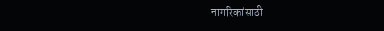नागरिकांसाठी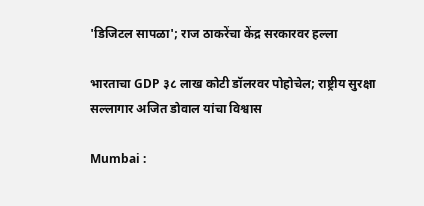'डिजिटल सापळा'; राज ठाकरेंचा केंद्र सरकारवर हल्ला

भारताचा GDP ३८ लाख कोटी डॉलरवर पोहोचेल; राष्ट्रीय सुरक्षा सल्लागार अजित डोवाल यांचा विश्वास

Mumbai :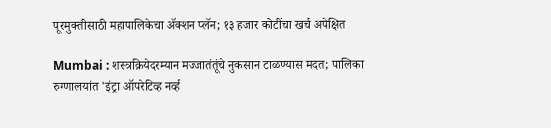पूरमुक्तीसाठी महापालिकेचा ॲक्शन प्लॅन; १३ हजार कोटींचा खर्च अपेक्षित

Mumbai : शस्त्रक्रियेदरम्यान मज्जातंतूंचे नुकसान टाळण्यास मदत; पालिका रुग्णालयांत 'इंट्रा ऑपरेटिव्ह नर्व्ह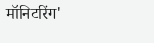मॉनिटरिंग'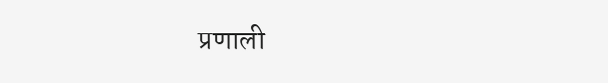प्रणाली